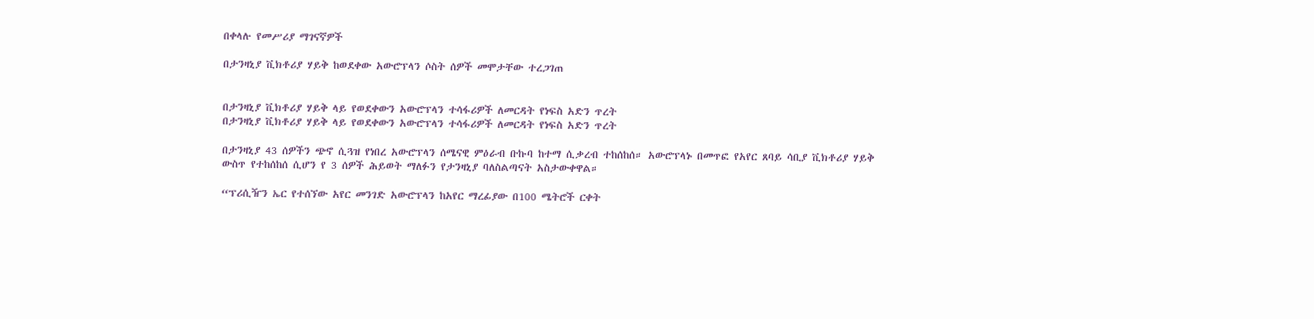በቀላሉ የመሥሪያ ማገናኛዎች

በታንዛኒያ ቪክቶሪያ ሃይቅ ከወደቀው አውሮፕላን ሶስት ሰዎች መሞታቸው ተረጋገጠ


በታንዛኒያ ቪክቶሪያ ሃይቅ ላይ የወደቀውን አውሮፕላን ተሳፋሪዎች ለመርዳት የነፍስ አድን ጥረት
በታንዛኒያ ቪክቶሪያ ሃይቅ ላይ የወደቀውን አውሮፕላን ተሳፋሪዎች ለመርዳት የነፍስ አድን ጥረት

በታንዛኒያ 43 ሰዎችን ጭኖ ሲጓዝ የነበረ አውሮፕላን ሰሜናዊ ምዕራብ ቡኩባ ከተማ ሲቃረብ ተከሰከሰ። አውሮፕላኑ በመጥፎ የአየር ጸባይ ሳቢያ ቪክቶሪያ ሃይቅ ውስጥ የተከሰከሰ ሲሆን የ 3 ሰዎች ሕይወት ማለፉን የታንዛኒያ ባለስልጣናት አስታውቀዋል።

“ፕሪሲዥን ኤር የተሰኘው አየር መንገድ አውሮፕላን ከአየር ማረፊያው በ100 ሜትሮች ርቀት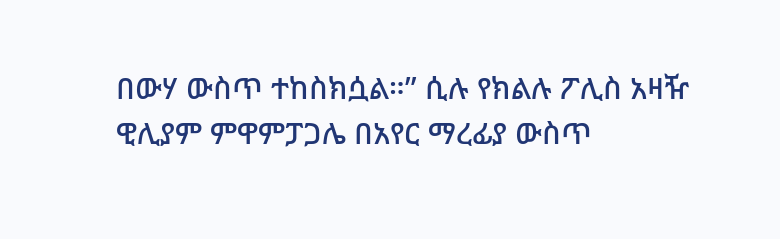በውሃ ውስጥ ተከስክሷል።” ሲሉ የክልሉ ፖሊስ አዛዥ ዊሊያም ምዋምፓጋሌ በአየር ማረፊያ ውስጥ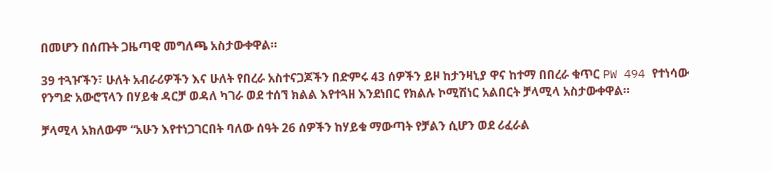በመሆን በሰጡት ጋዜጣዊ መግለጫ አስታውቀዋል።

39 ተጓዦችን፣ ሁለት አብራሪዎችን እና ሁለት የበረራ አስተናጋጆችን በድምሩ 43 ሰዎችን ይዞ ከታንዛኒያ ዋና ከተማ በበረራ ቁጥር PW 494 የተነሳው የንግድ አውሮፕላን በሃይቁ ዳርቻ ወዳለ ካገራ ወደ ተሰኘ ክልል እየተጓዘ እንደነበር የክልሉ ኮሚሽነር አልበርት ቻላሚላ አስታውቀዋል።

ቻላሚላ አክለውም “አሁን እየተነጋገርበት ባለው ሰዓት 26 ሰዎችን ከሃይቁ ማውጣት የቻልን ሲሆን ወደ ሪፈራል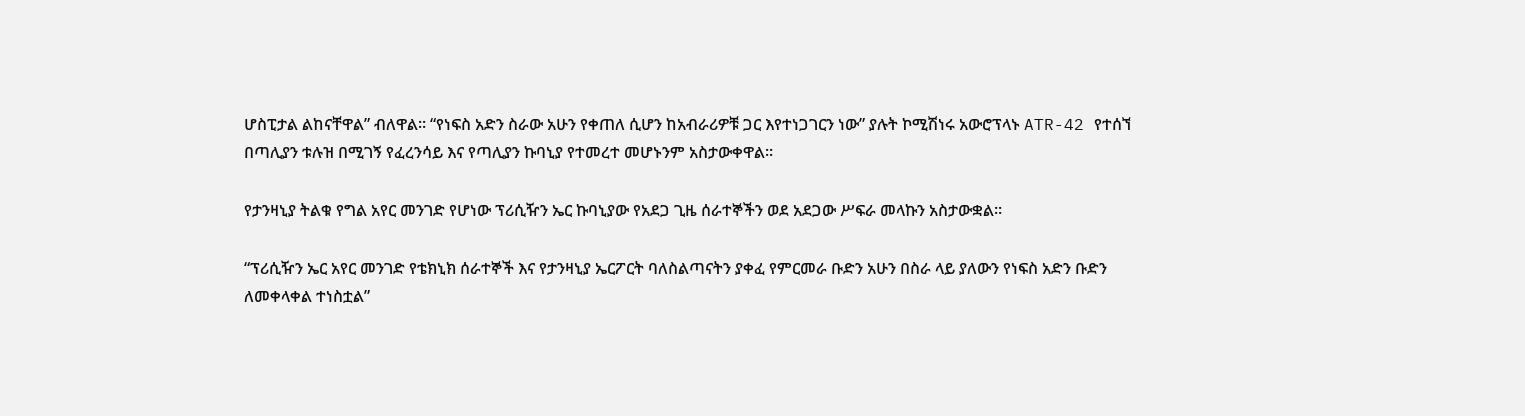ሆስፒታል ልከናቸዋል” ብለዋል። “የነፍስ አድን ስራው አሁን የቀጠለ ሲሆን ከአብራሪዎቹ ጋር እየተነጋገርን ነው” ያሉት ኮሚሽነሩ አውሮፕላኑ ATR-42 የተሰኘ በጣሊያን ቱሉዝ በሚገኝ የፈረንሳይ እና የጣሊያን ኩባኒያ የተመረተ መሆኑንም አስታውቀዋል።

የታንዛኒያ ትልቁ የግል አየር መንገድ የሆነው ፕሪሲዥን ኤር ኩባኒያው የአደጋ ጊዜ ሰራተኞችን ወደ አደጋው ሥፍራ መላኩን አስታውቋል።

“ፕሪሲዥን ኤር አየር መንገድ የቴክኒክ ሰራተኞች እና የታንዛኒያ ኤርፖርት ባለስልጣናትን ያቀፈ የምርመራ ቡድን አሁን በስራ ላይ ያለውን የነፍስ አድን ቡድን ለመቀላቀል ተነስቷል”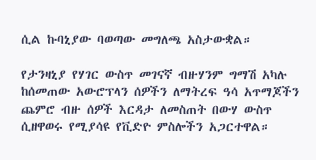ሲል ኩባኒያው ባወጣው መግለጫ አስታውቋል።

የታንዛኒያ የሃገር ውስጥ መገናኛ ብዙሃንም ግማሽ አካሉ ከሰመጠው አውሮፕላን ሰዎችን ለማትረፍ ዓሳ አጥማጆችን ጨምሮ ብዙ ሰዎች እርዳታ ለመስጠት በውሃ ውስጥ ሲዘዋወሩ የሚያሳዩ የቪድዮ ምስሎችን አጋርተዋል።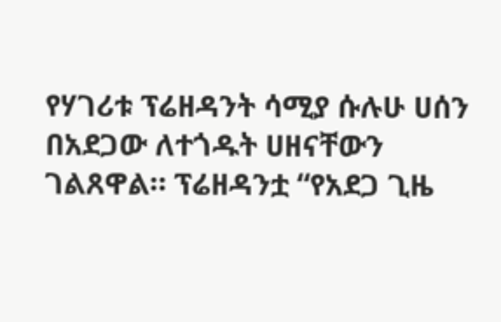የሃገሪቱ ፕሬዘዳንት ሳሚያ ሱሉሁ ሀሰን በአደጋው ለተጎዱት ሀዘናቸውን ገልጸዋል። ፕሬዘዳንቷ “የአደጋ ጊዜ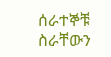ሰራተኞቹ ስራቸውን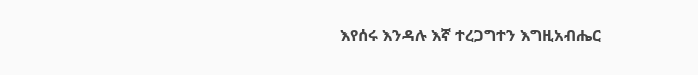እየሰሩ እንዳሉ እኛ ተረጋግተን እግዚአብሔር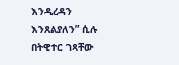እንዲረዳን እንጸልያለን” ሲሉ በትዊተር ገጻቸው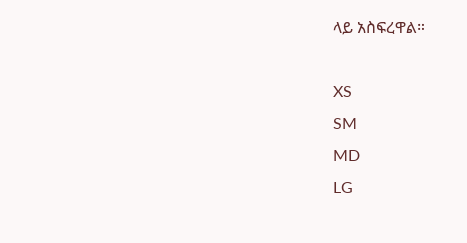ላይ አስፍረዋል።

XS
SM
MD
LG